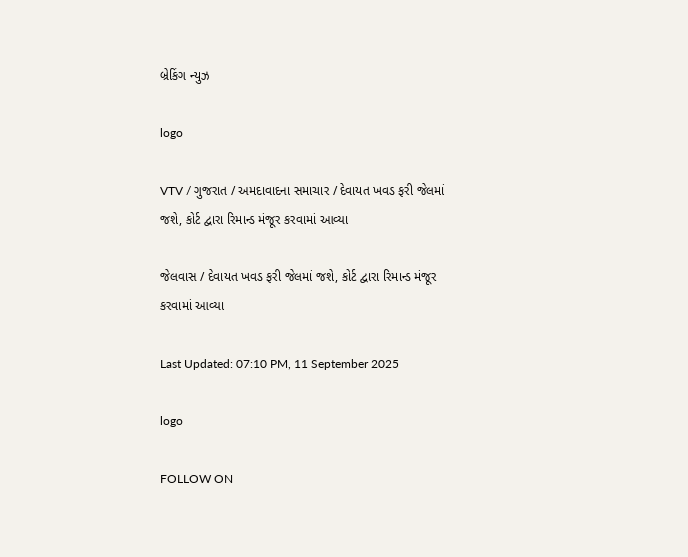બ્રેકિંગ ન્યુઝ

logo

VTV / ગુજરાત / અમદાવાદના સમાચાર / દેવાયત ખવડ ફરી જેલમાં જશે, કોર્ટ દ્વારા રિમાન્ડ મંજૂર કરવામાં આવ્યા

જેલવાસ / દેવાયત ખવડ ફરી જેલમાં જશે, કોર્ટ દ્વારા રિમાન્ડ મંજૂર કરવામાં આવ્યા

Last Updated: 07:10 PM, 11 September 2025

logo

FOLLOW ON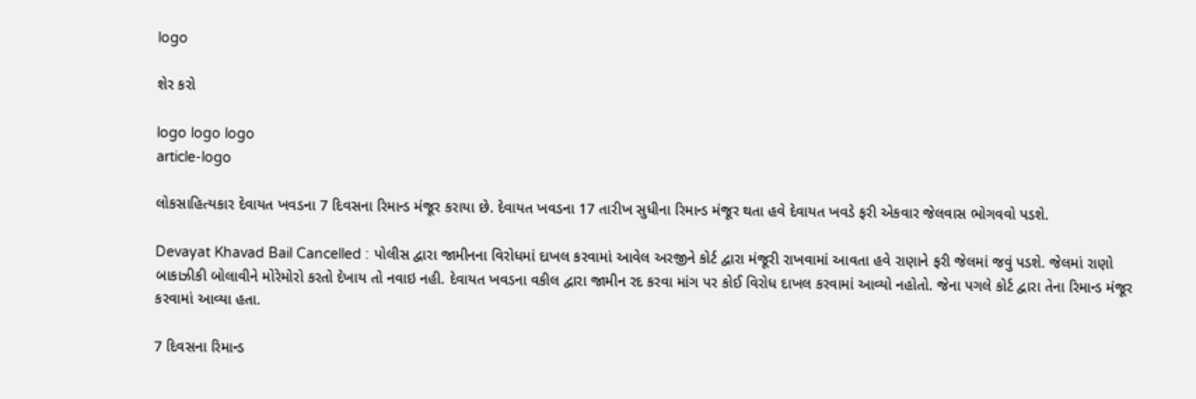logo

શેર કરો

logo logo logo
article-logo

લોકસાહિત્યકાર દેવાયત ખવડના 7 દિવસના રિમાન્ડ મંજૂર કરાયા છે. દેવાયત ખવડના 17 તારીખ સુધીના રિમાન્ડ મંજૂર થતા હવે દેવાયત ખવડે ફરી એકવાર જેલવાસ ભોગવવો પડશે.

Devayat Khavad Bail Cancelled : પોલીસ દ્વારા જામીનના વિરોધમાં દાખલ કરવામાં આવેલ અરજીને કોર્ટ દ્વારા મંજૂરી રાખવામાં આવતા હવે રાણાને ફરી જેલમાં જવું પડશે. જેલમાં રાણો બાકાઝીકી બોલાવીને મોરેમોરો કરતો દેખાય તો નવાઇ નહી. દેવાયત ખવડના વકીલ દ્વારા જામીન રદ કરવા માંગ પર કોઈ વિરોધ દાખલ કરવામાં આવ્યો નહોતો. જેના પગલે કોર્ટ દ્વારા તેના રિમાન્ડ મંજૂર કરવામાં આવ્યા હતા.

7 દિવસના રિમાન્ડ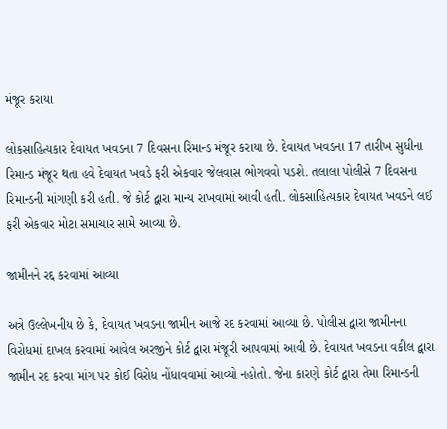મંજૂર કરાયા

લોકસાહિત્યકાર દેવાયત ખવડના 7 દિવસના રિમાન્ડ મંજૂર કરાયા છે. દેવાયત ખવડના 17 તારીખ સુધીના રિમાન્ડ મંજૂર થતા હવે દેવાયત ખવડે ફરી એકવાર જેલવાસ ભોગવવો પડશે. તલાલા પોલીસે 7 દિવસના રિમાન્ડની માંગણી કરી હતી. જે કોર્ટ દ્વારા માન્ય રાખવામાં આવી હતી. લોકસાહિત્યકાર દેવાયત ખવડને લઈ ફરી એકવાર મોટા સમાચાર સામે આવ્યા છે.

જામીનને રદ્દ કરવામાં આવ્યા

અત્રે ઉલ્લેખનીય છે કે, દેવાયત ખવડના જામીન આજે રદ કરવામાં આવ્યા છે. પોલીસ દ્વારા જામીનના વિરોધમાં દાખલ કરવામાં આવેલ અરજીને કોર્ટ દ્વારા મંજૂરી આપવામાં આવી છે. દેવાયત ખવડના વકીલ દ્વારા જામીન રદ કરવા માંગ પર કોઈ વિરોધ નોંધાવવામાં આવ્યો નહોતો. જેના કારણે કોર્ટ દ્વારા તેમા રિમાન્ડની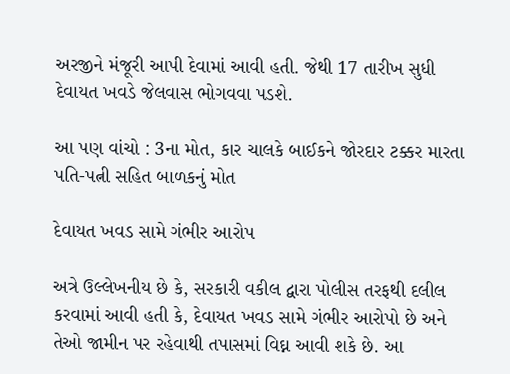અરજીને મંજૂરી આપી દેવામાં આવી હતી. જેથી 17 તારીખ સુધી દેવાયત ખવડે જેલવાસ ભોગવવા પડશે.

આ પણ વાંચો : 3ના મોત, કાર ચાલકે બાઈકને જોરદાર ટક્કર મારતા પતિ-પત્ની સહિત બાળકનું મોત

દેવાયત ખવડ સામે ગંભીર આરોપ

અત્રે ઉલ્લેખનીય છે કે, સરકારી વકીલ દ્વારા પોલીસ તરફથી દલીલ કરવામાં આવી હતી કે, દેવાયત ખવડ સામે ગંભીર આરોપો છે અને તેઓ જામીન પર રહેવાથી તપાસમાં વિઘ્ન આવી શકે છે. આ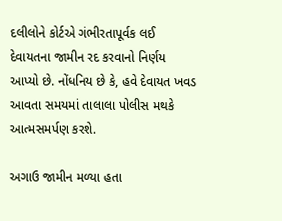દલીલોને કોર્ટએ ગંભીરતાપૂર્વક લઈ દેવાયતના જામીન રદ કરવાનો નિર્ણય આપ્યો છે. નોંધનિય છે કે, હવે દેવાયત ખવડ આવતા સમયમાં તાલાલા પોલીસ મથકે આત્મસમર્પણ કરશે.

અગાઉ જામીન મળ્યા હતા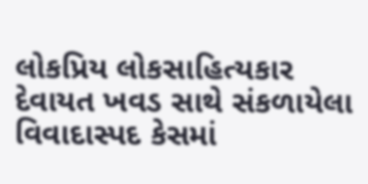લોકપ્રિય લોકસાહિત્યકાર દેવાયત ખવડ સાથે સંકળાયેલા વિવાદાસ્પદ કેસમાં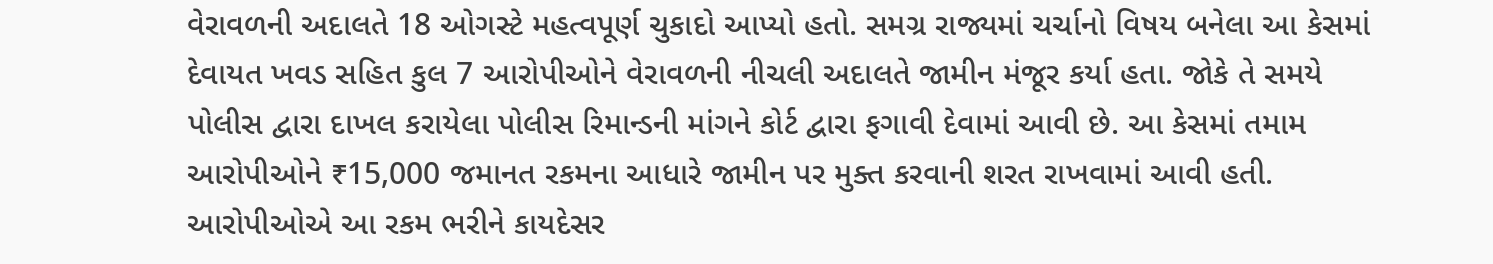વેરાવળની અદાલતે 18 ઓગસ્ટે મહત્વપૂર્ણ ચુકાદો આપ્યો હતો. સમગ્ર રાજ્યમાં ચર્ચાનો વિષય બનેલા આ કેસમાં દેવાયત ખવડ સહિત કુલ 7 આરોપીઓને વેરાવળની નીચલી અદાલતે જામીન મંજૂર કર્યા હતા. જોકે તે સમયે પોલીસ દ્વારા દાખલ કરાયેલા પોલીસ રિમાન્ડની માંગને કોર્ટ દ્વારા ફગાવી દેવામાં આવી છે. આ કેસમાં તમામ આરોપીઓને ₹15,000 જમાનત રકમના આધારે જામીન પર મુક્ત કરવાની શરત રાખવામાં આવી હતી. આરોપીઓએ આ રકમ ભરીને કાયદેસર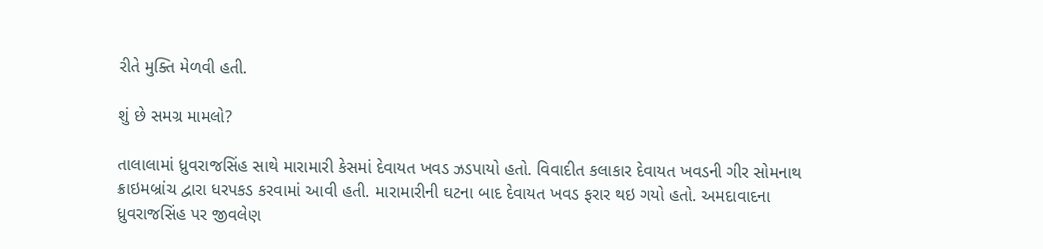રીતે મુક્તિ મેળવી હતી.

શું છે સમગ્ર મામલો?

તાલાલામાં ધ્રુવરાજસિંહ સાથે મારામારી કેસમાં દેવાયત ખવડ ઝડપાયો હતો. વિવાદીત કલાકાર દેવાયત ખવડની ગીર સોમનાથ ક્રાઇમબ્રાંચ દ્વારા ધરપકડ કરવામાં આવી હતી. મારામારીની ઘટના બાદ દેવાયત ખવડ ફરાર થઇ ગયો હતો. અમદાવાદના ધ્રુવરાજસિંહ પર જીવલેણ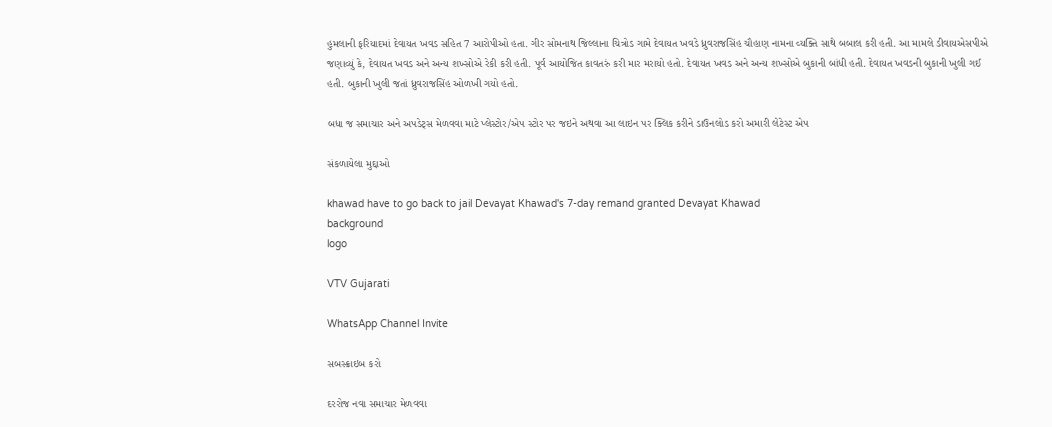હુમલાની ફરિયાદમાં દેવાયત ખવડ સહિત 7 આરોપીઓ હતા. ગીર સોમનાથ જિલ્લાના ચિત્રોડ ગામે દેવાયત ખવડે ધ્રુવરાજસિંહ ચૌહાણ નામના વ્યક્તિ સાથે બબાલ કરી હતી. આ મામલે ડીવાયએસપીએ જણાવ્યું કે, દેવાયત ખવડ અને અન્ય શખ્સોએ રેકી કરી હતી. પૂર્વ આયોજિત કાવતરું કરી માર મરાયો હતો. દેવાયત ખવડ અને અન્ય શખ્સોએ બુકાની બાંધી હતી. દેવાયત ખવડની બુકાની ખુલી ગઈ હતી. બુકાની ખુલી જતાં ધ્રુવરાજસિંહ ઓળખી ગયો હતો.

બધા જ સમાચાર અને અપડેટ્સ મેળવવા માટે પ્લેસ્ટોર/એપ સ્ટોર પર જઇને અથવા આ લાઇન પર ક્લિક કરીને ડાઉનલોડ કરો અમારી લેટેસ્ટ એપ

સંકળાયેલા મુદ્દાઓ

khawad have to go back to jail Devayat Khawad's 7-day remand granted Devayat Khawad
background
logo

VTV Gujarati

WhatsApp Channel Invite

સબસ્ક્રાઇબ કરો

દરરોજ નવા સમાચાર મેળવવા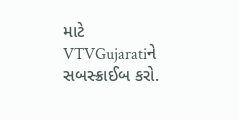માટે VTVGujaratiને સબસ્ક્રાઈબ કરો.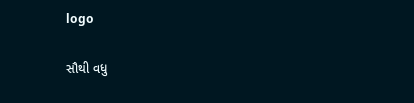logo

સૌથી વધુ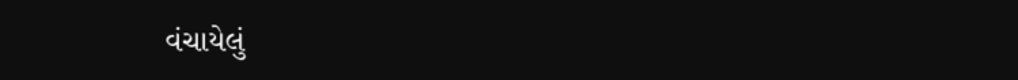વંચાયેલું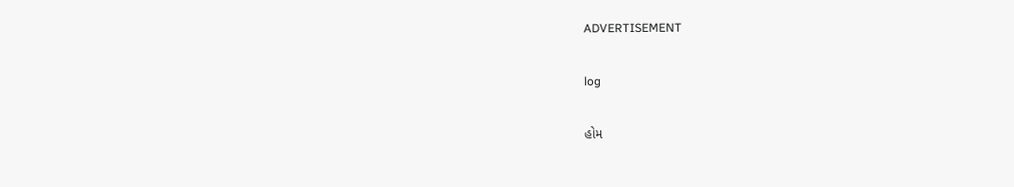ADVERTISEMENT

log

હોમ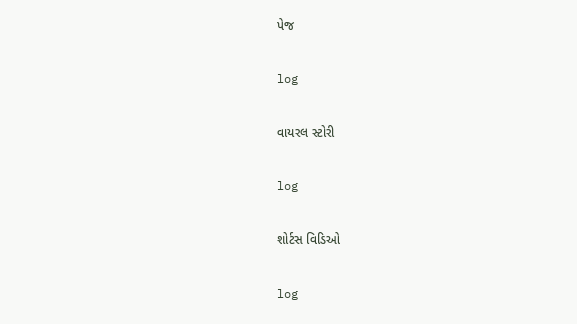પેજ

log

વાયરલ સ્ટોરી

log

શોર્ટસ વિડિઓ

log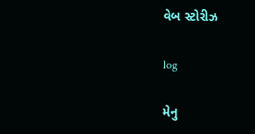વેબ સ્ટોરીઝ

log

મેનુ